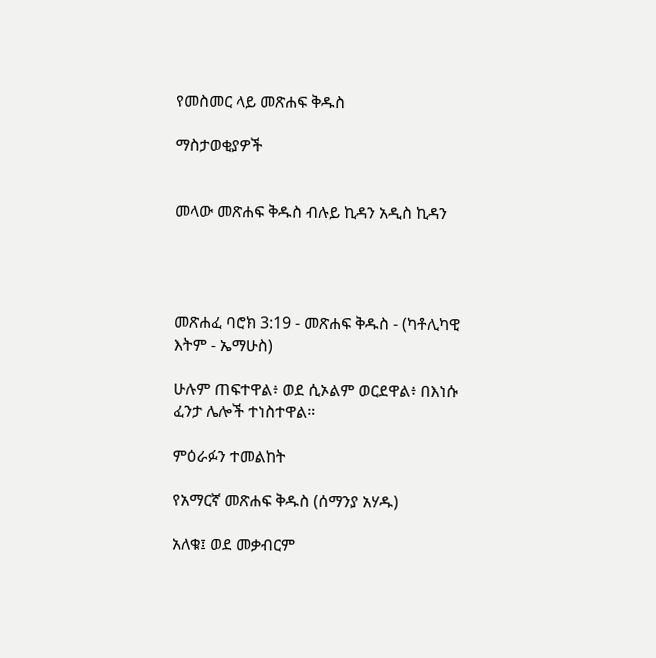የመስመር ላይ መጽሐፍ ቅዱስ

ማስታወቂያዎች


መላው መጽሐፍ ቅዱስ ብሉይ ኪዳን አዲስ ኪዳን




መጽሐፈ ባሮክ 3:19 - መጽሐፍ ቅዱስ - (ካቶሊካዊ እትም - ኤማሁስ)

ሁሉም ጠፍተዋል፥ ወደ ሲኦልም ወርደዋል፥ በእነሱ ፈንታ ሌሎች ተነስተዋል።

ምዕራፉን ተመልከት

የአማርኛ መጽሐፍ ቅዱስ (ሰማንያ አሃዱ)

አለቁ፤ ወደ መቃብርም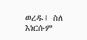ወረዱ፤ ስለ እነርሱም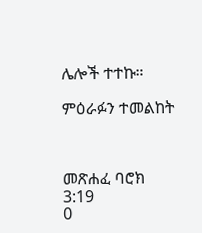ሌሎች ተተኩ።

ምዕራፉን ተመልከት



መጽሐፈ ባሮክ 3:19
0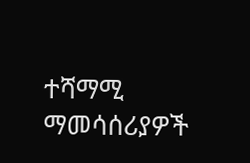ተሻማሚ ማመሳሰሪያዎች